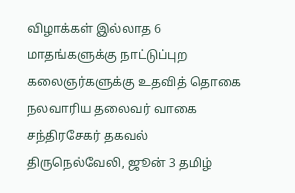விழாக்கள் இல்லாத 6 மாதங்களுக்கு நாட்டுப்புற கலைஞர்களுக்கு உதவித் தொகை நலவாரிய தலைவர் வாகை சந்திரசேகர் தகவல்
திருநெல்வேலி, ஜூன் 3 தமிழ்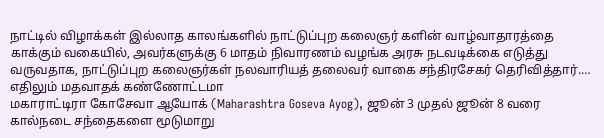நாட்டில் விழாக்கள் இல்லாத காலங்களில் நாட்டுப்புற கலைஞர் களின் வாழ்வாதாரத்தை காக்கும் வகையில், அவர்களுக்கு 6 மாதம் நிவாரணம் வழங்க அரசு நடவடிக்கை எடுத்து வருவதாக, நாட்டுப்புற கலைஞர்கள் நலவாரியத் தலைவர் வாகை சந்திரசேகர் தெரிவித்தார்.…
எதிலும் மதவாதக் கண்ணோட்டமா
மகாராட்டிரா கோசேவா ஆயோக் (Maharashtra Goseva Ayog), ஜூன் 3 முதல் ஜூன் 8 வரை கால்நடை சந்தைகளை மூடுமாறு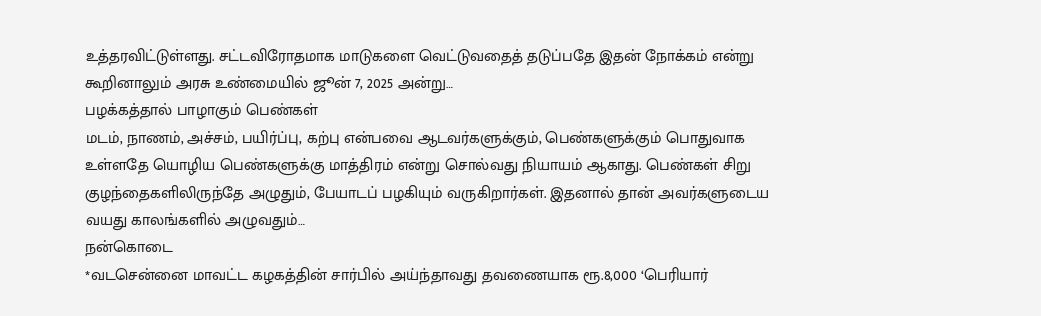உத்தரவிட்டுள்ளது. சட்டவிரோதமாக மாடுகளை வெட்டுவதைத் தடுப்பதே இதன் நோக்கம் என்று கூறினாலும் அரசு உண்மையில் ஜூன் 7, 2025 அன்று…
பழக்கத்தால் பாழாகும் பெண்கள்
மடம், நாணம், அச்சம், பயிர்ப்பு, கற்பு என்பவை ஆடவர்களுக்கும், பெண்களுக்கும் பொதுவாக உள்ளதே யொழிய பெண்களுக்கு மாத்திரம் என்று சொல்வது நியாயம் ஆகாது. பெண்கள் சிறு குழந்தைகளிலிருந்தே அழுதும், பேயாடப் பழகியும் வருகிறார்கள். இதனால் தான் அவர்களுடைய வயது காலங்களில் அழுவதும்…
நன்கொடை
*வடசென்னை மாவட்ட கழகத்தின் சார்பில் அய்ந்தாவது தவணையாக ரூ.8,000 ‘பெரியார்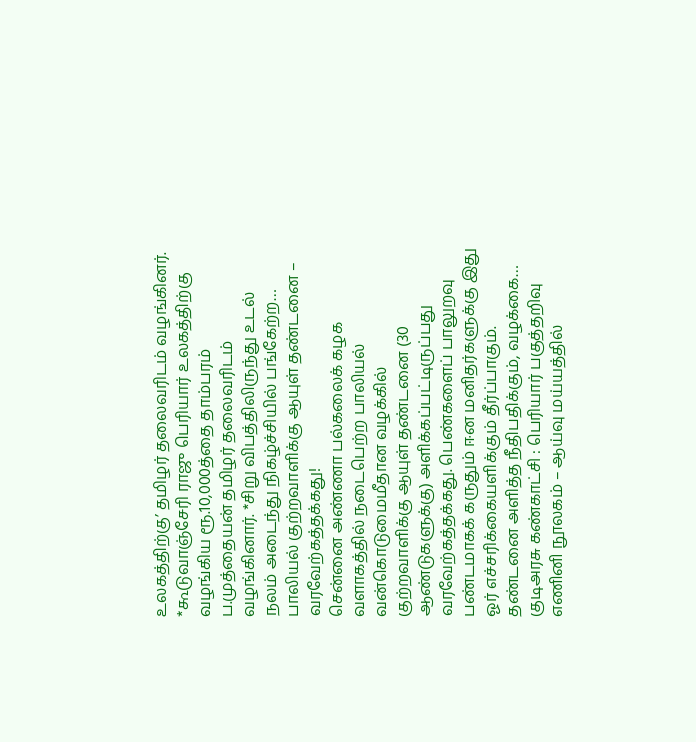உலகத்திற்கு’ தமிழர் தலைவரிடம் வழங்கினர். *கூடுவாஞ்சேரி ராஜு பெரியார் உலகத்திற்கு வழங்கிய ரூ.10,000த்தை தாம்பரம் ப.முத்தையன் தமிழர் தலைவரிடம் வழங்கினார். *சிறு விபத்திலிருந்து உடல் நலம் அடைந்து நிகழ்ச்சியில் பங்கேற்ற…
பாலியல் குற்றவாளிக்கு ஆயுள் தண்டனை – வரவேற்கத்தக்கது!
சென்னை அண்ணா பல்கலைக் கழக வளாகத்தில் நடைபெற்ற பாலியல் வன்கொடுமைமீதான வழக்கில் குற்றவாளிக்கு ஆயுள் தண்டனை (30 ஆண்டுகளுக்கு) அளிக்கப்பட்டிருப்பது வரவேற்கத்தக்கது. பெண்களைப் பாலுறவு பண்டமாகக் கருதும் ஈன மனிதர்களுக்கு இது ஓர் எச்சரிக்கையளிக்கும் தீர்ப்பாகும். தண்டனை அளித்த நீதிபதிக்கும், வழக்கை…
குடிஅரசு கண்காட்சி : பெரியார் பகுத்தறிவு எணினி நூலகம் – ஆய்வு மய்யத்தில்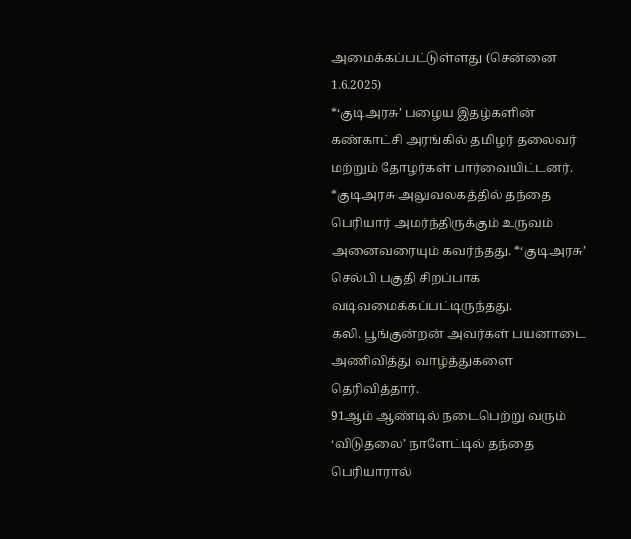அமைக்கப்பட்டுள்ளது (சென்னை 1.6.2025)
*‘குடிஅரசு’ பழைய இதழ்களின் கண்காட்சி அரங்கில் தமிழர் தலைவர் மற்றும் தோழர்கள் பார்வையிட்டனர். *குடிஅரசு அலுவலகத்தில் தந்தை பெரியார் அமர்ந்திருக்கும் உருவம் அனைவரையும் கவர்ந்தது. *‘குடிஅரசு’ செல்பி பகுதி சிறப்பாக வடிவமைக்கப்பட்டிருந்தது.
கலி. பூங்குன்றன் அவர்கள் பயனாடை அணிவித்து வாழ்த்துகளை தெரிவித்தார்.
91ஆம் ஆண்டில் நடைபெற்று வரும் ‘விடுதலை’ நாளேட்டில் தந்தை பெரியாரால்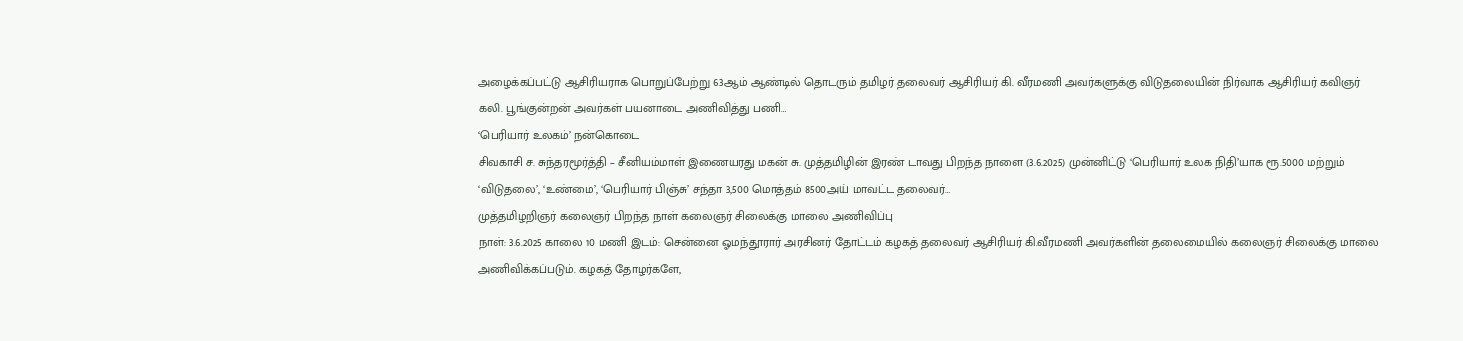அழைக்கப்பட்டு ஆசிரியராக பொறுப்பேற்று 63ஆம் ஆண்டில் தொடரும் தமிழர் தலைவர் ஆசிரியர் கி. வீரமணி அவர்களுக்கு விடுதலையின் நிர்வாக ஆசிரியர் கவிஞர் கலி. பூங்குன்றன் அவர்கள் பயனாடை அணிவித்து பணி…
‘பெரியார் உலகம்’ நன்கொடை
சிவகாசி ச. சுந்தரமூர்த்தி – சீனியம்மாள் இணையரது மகன் சு. முத்தமிழின் இரண் டாவது பிறந்த நாளை (3.6.2025) முன்னிட்டு ‘பெரியார் உலக நிதி’யாக ரூ.5000 மற்றும் ‘விடுதலை’, ‘உண்மை’, ‘பெரியார் பிஞ்சு’ சந்தா 3,500 மொத்தம் 8500அய் மாவட்ட தலைவர்…
முத்தமிழறிஞர் கலைஞர் பிறந்த நாள் கலைஞர் சிலைக்கு மாலை அணிவிப்பு
நாள்: 3.6.2025 காலை 10 மணி இடம்: சென்னை ஓமந்தூரார் அரசினர் தோட்டம் கழகத் தலைவர் ஆசிரியர் கி.வீரமணி அவர்களின் தலைமையில் கலைஞர் சிலைக்கு மாலை அணிவிக்கப்படும். கழகத் தோழர்களே,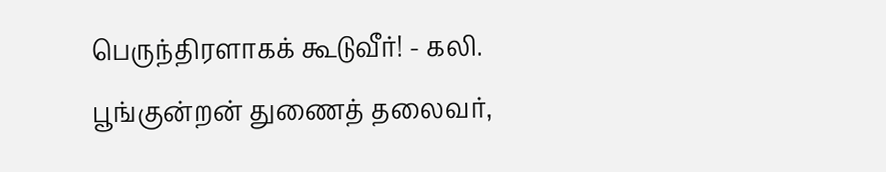பெருந்திரளாகக் கூடுவீர்! - கலி. பூங்குன்றன் துணைத் தலைவர்,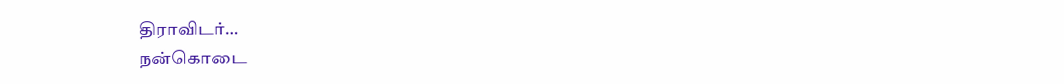திராவிடர்…
நன்கொடை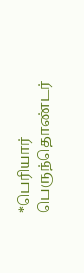*பெரியார் பெருந்தொண்டர்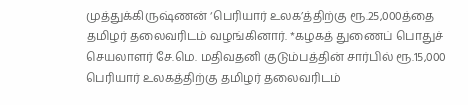முத்துக்கிருஷ்ணன் ‘பெரியார் உலக’த்திற்கு ரூ.25,000த்தை தமிழர் தலைவரிடம் வழங்கினார். *கழகத் துணைப் பொதுச் செயலாளர் சே.மெ. மதிவதனி குடும்பத்தின் சார்பில் ரூ.15,000 பெரியார் உலகத்திற்கு தமிழர் தலைவரிடம்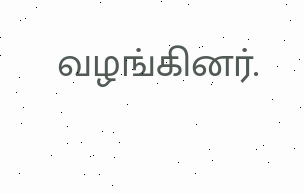வழங்கினர்.